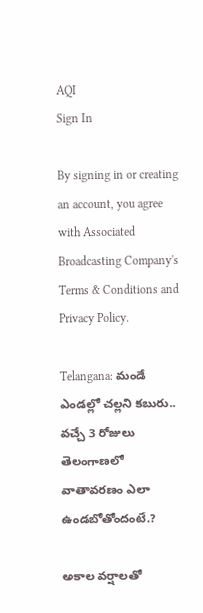AQI
Sign In

By signing in or creating an account, you agree with Associated Broadcasting Company's Terms & Conditions and Privacy Policy.

Telangana: మండే ఎండల్లో చల్లని కబురు.. వచ్చే 3 రోజులు తెలంగాణలో వాతావరణం ఎలా ఉండబోతోందంటే.?

అకాల వర్షాలతో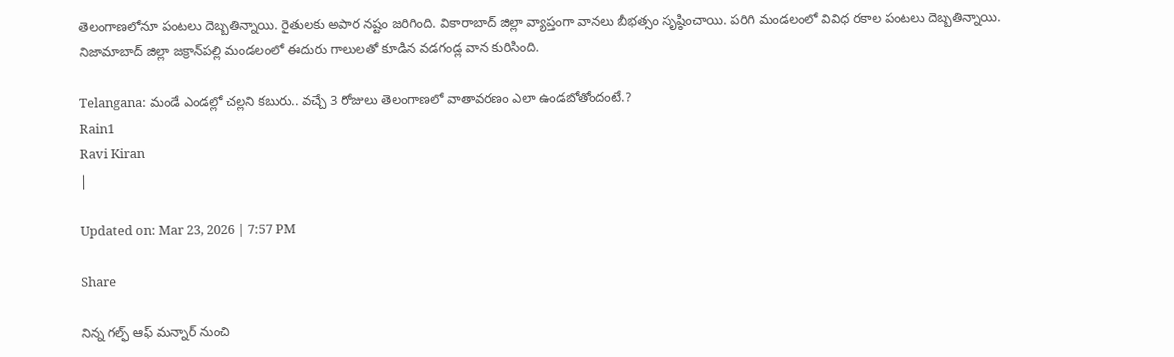తెలంగాణలోనూ పంటలు దెబ్బతిన్నాయి. రైతులకు అపార నష్టం జరిగింది. వికారాబాద్ జిల్లా వ్యాప్తంగా వానలు బీభత్సం సృష్ఠించాయి. పరిగి మండలంలో వివిధ రకాల పంటలు దెబ్బతిన్నాయి. నిజామాబాద్ జిల్లా జక్రాన్‌పల్లి మండలంలో ఈదురు గాలులతో కూడిన వడగండ్ల వాన కురిసింది.

Telangana: మండే ఎండల్లో చల్లని కబురు.. వచ్చే 3 రోజులు తెలంగాణలో వాతావరణం ఎలా ఉండబోతోందంటే.?
Rain1
Ravi Kiran
|

Updated on: Mar 23, 2026 | 7:57 PM

Share

నిన్న గల్ఫ్ ఆఫ్ మన్నార్ నుంచి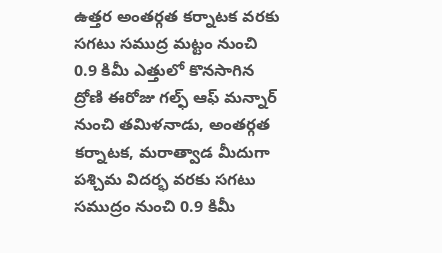ఉత్తర అంతర్గత కర్నాటక వరకు సగటు సముద్ర మట్టం నుంచి 0.9 కిమీ ఎత్తులో కొనసాగిన ద్రోణి ఈరోజు గల్ఫ్ ఆఫ్ మన్నార్ నుంచి తమిళనాడు, అంతర్గత కర్నాటక, మరాత్వాడ మీదుగా పశ్చిమ విదర్భ వరకు సగటు సముద్రం నుంచి 0.9 కిమీ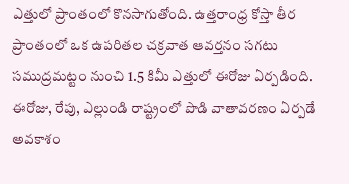ఎత్తులో ప్రాంతంలో కొనసాగుతోంది. ఉత్తరాంధ్ర కోస్తా తీర ప్రాంతంలో ఒక ఉపరితల చక్రవాత ఆవర్తనం సగటు సముద్రమట్టం నుంచి 1.5 కిమీ ఎత్తులో ఈరోజు ఏర్పడింది. ఈరోజు, రేపు, ఎల్లుండి రాష్ట్రంలో పొడి వాతావరణం ఏర్పడే అవకాశం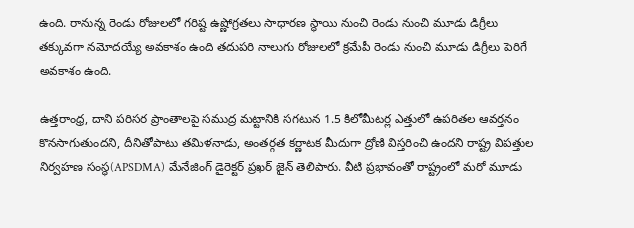ఉంది. రానున్న రెండు రోజులలో గరిష్ట ఉష్ణోగ్రతలు సాధారణ స్థాయి నుంచి రెండు నుంచి మూడు డిగ్రీలు తక్కువగా నమోదయ్యే అవకాశం ఉంది తదుపరి నాలుగు రోజులలో క్రమేపీ రెండు నుంచి మూడు డిగ్రీలు పెరిగే అవకాశం ఉంది.

ఉత్తరాంధ్ర, దాని పరిసర ప్రాంతాలపై సముద్ర మట్టానికి సగటున 1.5 కిలోమీటర్ల ఎత్తులో ఉపరితల ఆవర్తనం కొనసాగుతుందని, దీనితోపాటు తమిళనాడు, అంతర్గత కర్ణాటక మీదుగా ద్రోణి విస్తరించి ఉందని రాష్ట్ర విపత్తుల నిర్వహణ సంస్థ(APSDMA) మేనేజింగ్ డైరెక్టర్ ప్రఖర్ జైన్ తెలిపారు. వీటి ప్రభావంతో రాష్ట్రంలో మరో మూడు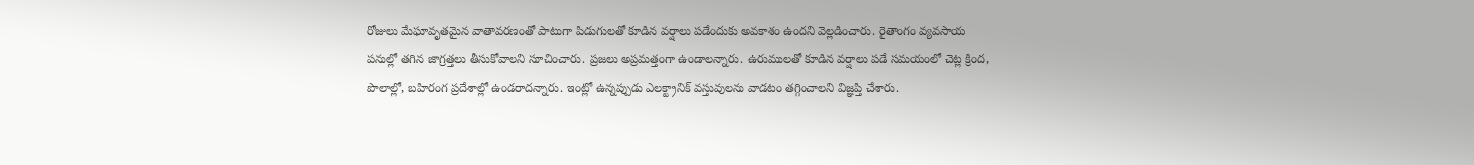రోజులు మేఘావృతమైన వాతావరణంతో పాటుగా పిడుగులతో కూడిన వర్షాలు పడేందుకు అవకాశం ఉందని వెల్లడించారు. రైతాంగం వ్యవసాయ పనుల్లో తగిన జాగ్రత్తలు తీసుకోవాలని సూచించారు. ప్రజలు అప్రమత్తంగా ఉండాలన్నారు. ఉరుములతో కూడిన వర్షాలు పడే సమయంలో చెట్ల క్రింద, పొలాల్లో, బహిరంగ ప్రదేశాల్లో ఉండరాదన్నారు. ఇంట్లో ఉన్నప్పుడు ఎలక్ట్రానిక్ వస్తువులను వాడటం తగ్గించాలని విజ్ఞప్తి చేశారు.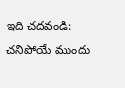ఇది చదవండి: చనిపోయే ముందు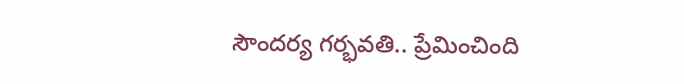సౌందర్య గర్భవతి.. ప్రేమించింది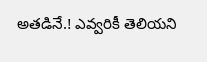అతడినే.! ఎవ్వరికీ తెలియని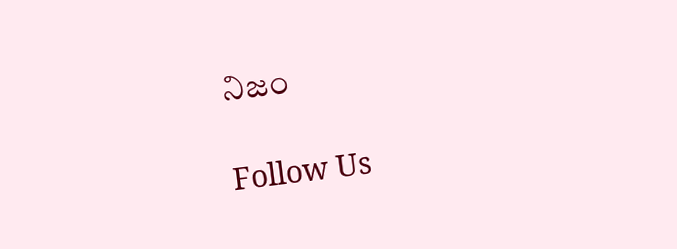నిజం

Follow Us